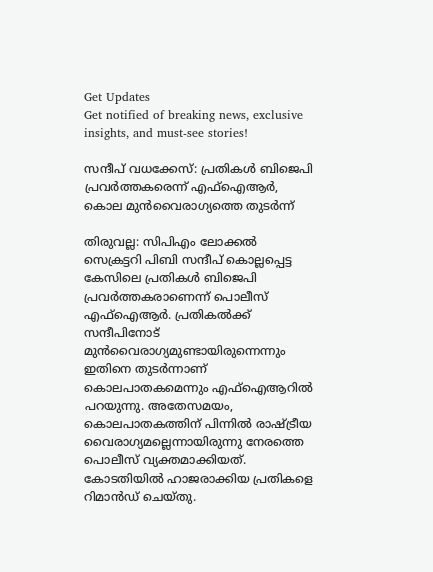Get Updates
Get notified of breaking news, exclusive insights, and must-see stories!

സന്ദീപ് വധക്കേസ്: പ്രതികള്‍ ബിജെപി പ്രവര്‍ത്തകരെന്ന് എഫ്‌ഐആര്‍, കൊല മുന്‍വൈരാഗ്യത്തെ തുടര്‍ന്ന്

തിരുവല്ല: സിപിഎം ലോക്കല്‍ സെക്രട്ടറി പിബി സന്ദീപ് കൊല്ലപ്പെട്ട കേസിലെ പ്രതികള്‍ ബിജെപി പ്രവര്‍ത്തകരാണെന്ന് പൊലീസ് എഫ്‌ഐആര്‍. പ്രതികല്‍ക്ക് സന്ദീപിനോട് മുന്‍വൈരാഗ്യമുണ്ടായിരുന്നെന്നും ഇതിനെ തുടര്‍ന്നാണ് കൊലപാതകമെന്നും എഫ്‌ഐആറില്‍ പറയുന്നു. അതേസമയം, കൊലപാതകത്തിന് പിന്നില്‍ രാഷ്ട്രീയ വൈരാഗ്യമല്ലെന്നായിരുന്നു നേരത്തെ പൊലീസ് വ്യക്തമാക്കിയത്. കോടതിയില്‍ ഹാജരാക്കിയ പ്രതികളെ റിമാന്‍ഡ് ചെയ്തു.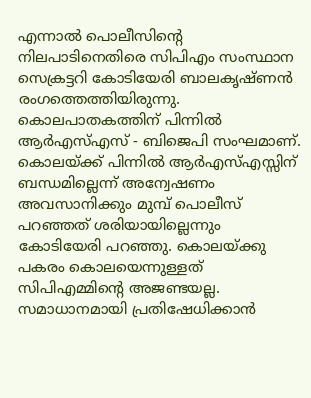എന്നാല്‍ പൊലീസിന്റെ നിലപാടിനെതിരെ സിപിഎം സംസ്ഥാന സെക്രട്ടറി കോടിയേരി ബാലകൃഷ്ണന്‍ രംഗത്തെത്തിയിരുന്നു. കൊലപാതകത്തിന് പിന്നില്‍ ആര്‍എസ്എസ് - ബിജെപി സംഘമാണ്. കൊലയ്ക്ക് പിന്നില്‍ ആര്‍എസ്എസ്സിന് ബന്ധമില്ലെന്ന് അന്വേഷണം അവസാനിക്കും മുമ്പ് പൊലീസ് പറഞ്ഞത് ശരിയായില്ലെന്നും കോടിയേരി പറഞ്ഞു. കൊലയ്ക്കു പകരം കൊലയെന്നുള്ളത് സിപിഎമ്മിന്റെ അജണ്ടയല്ല. സമാധാനമായി പ്രതിഷേധിക്കാന്‍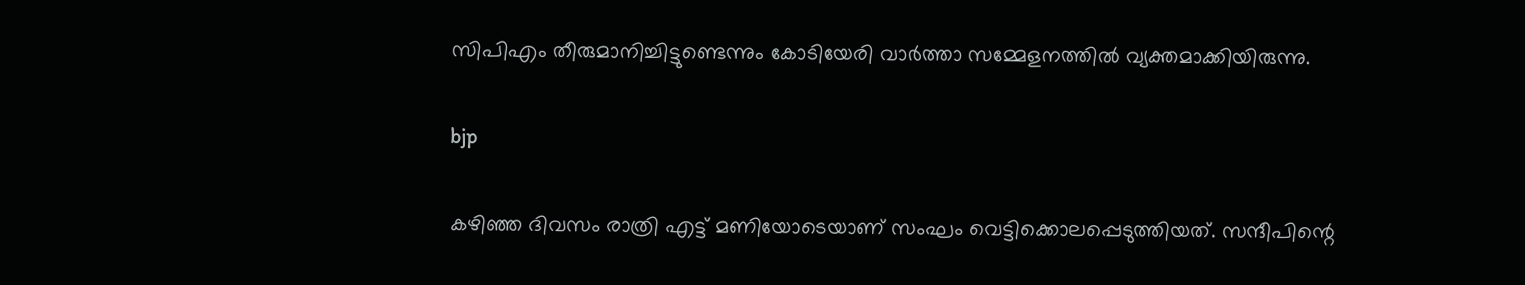സിപിഎം തീരുമാനിച്ചിട്ടുണ്ടെന്നും കോടിയേരി വാര്‍ത്താ സമ്മേളനത്തില്‍ വ്യക്തമാക്കിയിരുന്നു.

bjp

കഴിഞ്ഞ ദിവസം രാത്രി എട്ട് മണിയോടെയാണ് സംഘം വെട്ടിക്കൊലപ്പെടുത്തിയത്. സന്ദീപിന്റെ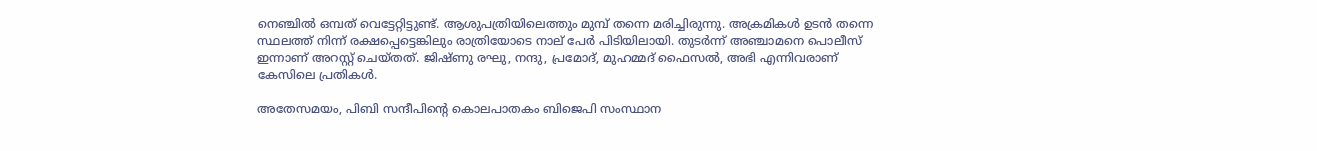നെഞ്ചില്‍ ഒമ്പത് വെട്ടേറ്റിട്ടുണ്ട്. ആശുപത്രിയിലെത്തും മുമ്പ് തന്നെ മരിച്ചിരുന്നു. അക്രമികള്‍ ഉടന്‍ തന്നെ സ്ഥലത്ത് നിന്ന് രക്ഷപ്പെട്ടെങ്കിലും രാത്രിയോടെ നാല് പേര്‍ പിടിയിലായി. തുടര്‍ന്ന് അഞ്ചാമനെ പൊലീസ് ഇന്നാണ് അറസ്റ്റ് ചെയ്തത്. ജിഷ്ണു രഘു, നന്ദു, പ്രമോദ്, മുഹമ്മദ് ഫൈസല്‍, അഭി എന്നിവരാണ് കേസിലെ പ്രതികള്‍.

അതേസമയം, പിബി സന്ദീപിന്റെ കൊലപാതകം ബിജെപി സംസ്ഥാന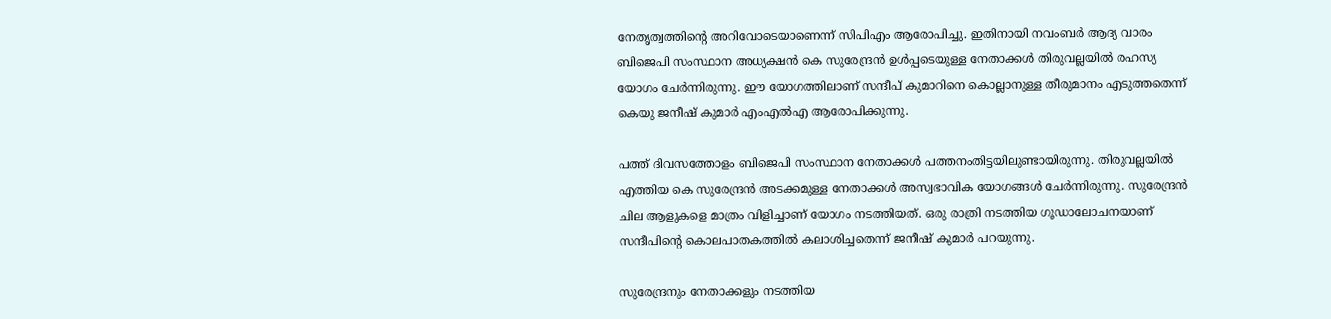നേതൃത്വത്തിന്റെ അറിവോടെയാണെന്ന് സിപിഎം ആരോപിച്ചു. ഇതിനായി നവംബര്‍ ആദ്യ വാരം ബിജെപി സംസ്ഥാന അധ്യക്ഷന്‍ കെ സുരേന്ദ്രന്‍ ഉള്‍പ്പടെയുള്ള നേതാക്കള്‍ തിരുവല്ലയില്‍ രഹസ്യ യോഗം ചേര്‍ന്നിരുന്നു. ഈ യോഗത്തിലാണ് സന്ദീപ് കുമാറിനെ കൊല്ലാനുള്ള തീരുമാനം എടുത്തതെന്ന് കെയു ജനീഷ് കുമാര്‍ എംഎല്‍എ ആരോപിക്കുന്നു.

പത്ത് ദിവസത്തോളം ബിജെപി സംസ്ഥാന നേതാക്കള്‍ പത്തനംതിട്ടയിലുണ്ടായിരുന്നു. തിരുവല്ലയില്‍ എത്തിയ കെ സുരേന്ദ്രന്‍ അടക്കമുള്ള നേതാക്കള്‍ അസ്വഭാവിക യോഗങ്ങള്‍ ചേര്‍ന്നിരുന്നു. സുരേന്ദ്രന്‍ ചില ആളുകളെ മാത്രം വിളിച്ചാണ് യോഗം നടത്തിയത്. ഒരു രാത്രി നടത്തിയ ഗൂഡാലോചനയാണ് സന്ദീപിന്റെ കൊലപാതകത്തില്‍ കലാശിച്ചതെന്ന് ജനീഷ് കുമാര്‍ പറയുന്നു.

സുരേന്ദ്രനും നേതാക്കളും നടത്തിയ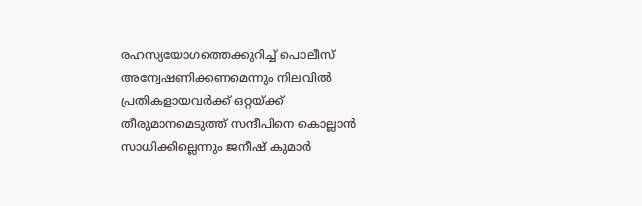രഹസ്യയോഗത്തെക്കുറിച്ച് പൊലീസ് അന്വേഷണിക്കണമെന്നും നിലവില്‍ പ്രതികളായവര്‍ക്ക് ഒറ്റയ്ക്ക് തീരുമാനമെടുത്ത് സന്ദീപിനെ കൊല്ലാന്‍ സാധിക്കില്ലെന്നും ജനീഷ് കുമാര്‍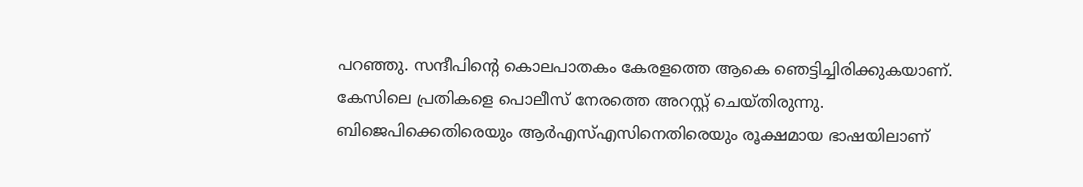പറഞ്ഞു. സന്ദീപിന്റെ കൊലപാതകം കേരളത്തെ ആകെ ഞെട്ടിച്ചിരിക്കുകയാണ്. കേസിലെ പ്രതികളെ പൊലീസ് നേരത്തെ അറസ്റ്റ് ചെയ്തിരുന്നു. ബിജെപിക്കെതിരെയും ആര്‍എസ്എസിനെതിരെയും രൂക്ഷമായ ഭാഷയിലാണ്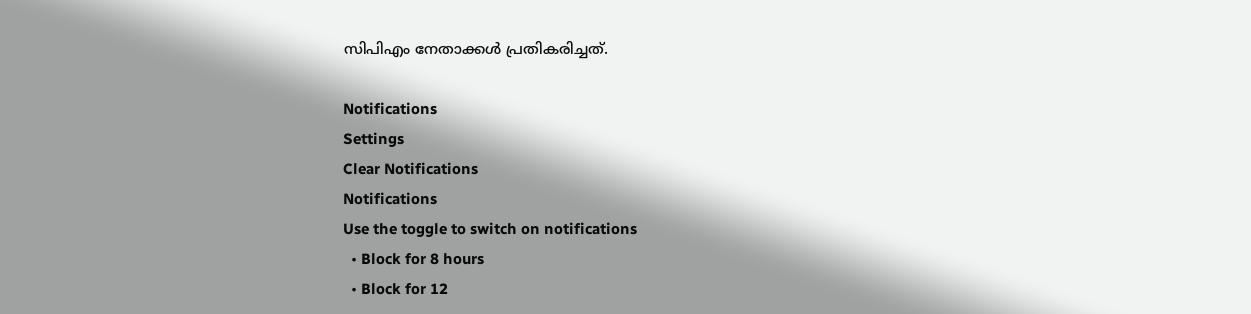സിപിഎം നേതാക്കള്‍ പ്രതികരിച്ചത്.

Notifications
Settings
Clear Notifications
Notifications
Use the toggle to switch on notifications
  • Block for 8 hours
  • Block for 12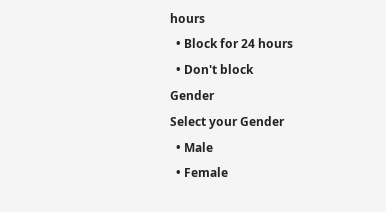hours
  • Block for 24 hours
  • Don't block
Gender
Select your Gender
  • Male
  • Female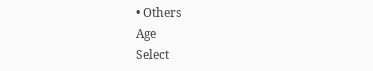• Others
Age
Select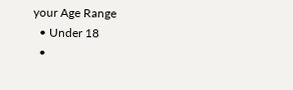your Age Range
  • Under 18
  •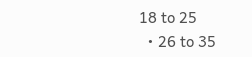18 to 25
  • 26 to 35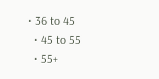• 36 to 45
  • 45 to 55
  • 55+